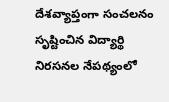దేశవ్యాప్తంగా సంచలనం సృష్టించిన విద్యార్థి నిరసనల నేపథ్యంలో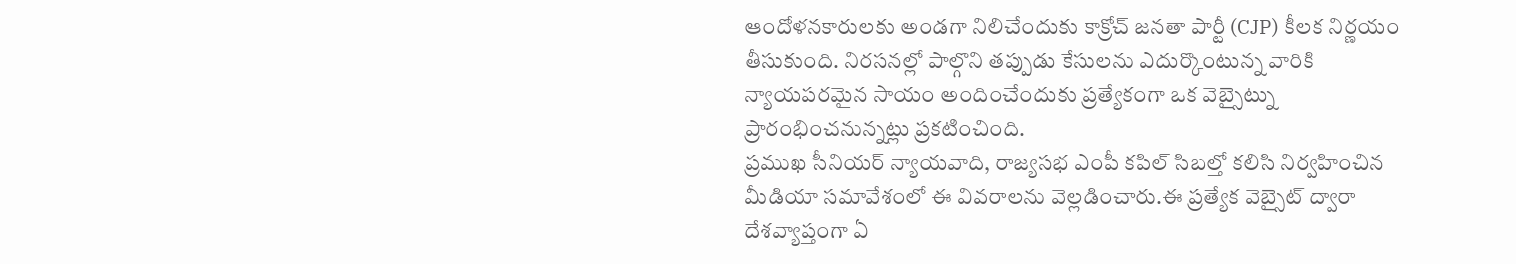ఆందోళనకారులకు అండగా నిలిచేందుకు కాక్రోచ్ జనతా పార్టీ (CJP) కీలక నిర్ణయం తీసుకుంది. నిరసనల్లో పాల్గొని తప్పుడు కేసులను ఎదుర్కొంటున్న వారికి న్యాయపరమైన సాయం అందించేందుకు ప్రత్యేకంగా ఒక వెబ్సైట్ను ప్రారంభించనున్నట్లు ప్రకటించింది.
ప్రముఖ సీనియర్ న్యాయవాది, రాజ్యసభ ఎంపీ కపిల్ సిబల్తో కలిసి నిర్వహించిన మీడియా సమావేశంలో ఈ వివరాలను వెల్లడించారు.ఈ ప్రత్యేక వెబ్సైట్ ద్వారా దేశవ్యాప్తంగా ఏ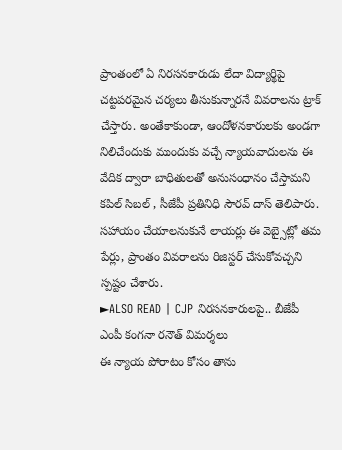ప్రాంతంలో ఏ నిరసనకారుడు లేదా విద్యార్థిపై చట్టపరమైన చర్యలు తీసుకున్నారనే వివరాలను ట్రాక్ చేస్తారు. అంతేకాకుండా, ఆందోళనకారులకు అండగా నిలిచేందుకు ముందుకు వచ్చే న్యాయవాదులను ఈ వేదిక ద్వారా బాధితులతో అనుసంధానం చేస్తామని కపిల్ సిబల్ , సీజేపీ ప్రతినిధి సౌరవ్ దాస్ తెలిపారు. సహాయం చేయాలనుకునే లాయర్లు ఈ వెబ్సైట్లో తమ పేర్లు, ప్రాంతం వివరాలను రిజిస్టర్ చేసుకోవచ్చని స్పష్టం చేశారు.
►ALSO READ | CJP నిరసనకారులపై.. బీజేపీ ఎంపీ కంగనా రనౌత్ విమర్శలు
ఈ న్యాయ పోరాటం కోసం తాను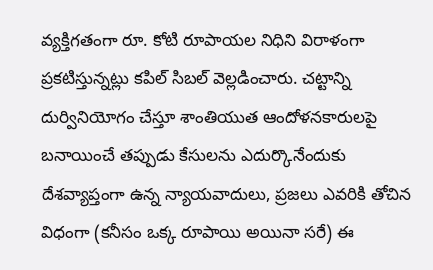వ్యక్తిగతంగా రూ. కోటి రూపాయల నిధిని విరాళంగా ప్రకటిస్తున్నట్లు కపిల్ సిబల్ వెల్లడించారు. చట్టాన్ని దుర్వినియోగం చేస్తూ శాంతియుత ఆందోళనకారులపై బనాయించే తప్పుడు కేసులను ఎదుర్కొనేందుకు దేశవ్యాప్తంగా ఉన్న న్యాయవాదులు, ప్రజలు ఎవరికి తోచిన విధంగా (కనీసం ఒక్క రూపాయి అయినా సరే) ఈ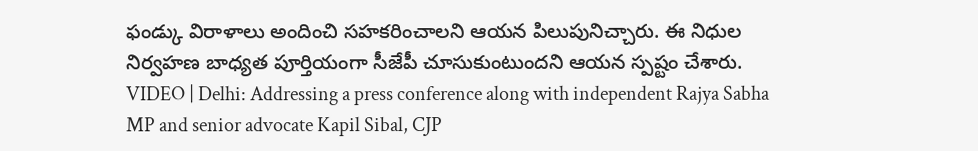ఫండ్కు విరాళాలు అందించి సహకరించాలని ఆయన పిలుపునిచ్చారు. ఈ నిధుల నిర్వహణ బాధ్యత పూర్తియంగా సీజేపీ చూసుకుంటుందని ఆయన స్పష్టం చేశారు.
VIDEO | Delhi: Addressing a press conference along with independent Rajya Sabha MP and senior advocate Kapil Sibal, CJP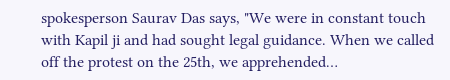spokesperson Saurav Das says, "We were in constant touch with Kapil ji and had sought legal guidance. When we called off the protest on the 25th, we apprehended…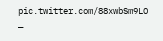pic.twitter.com/88xwbSm9LO
—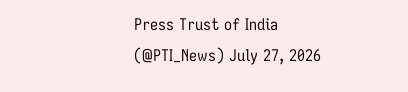Press Trust of India (@PTI_News) July 27, 2026